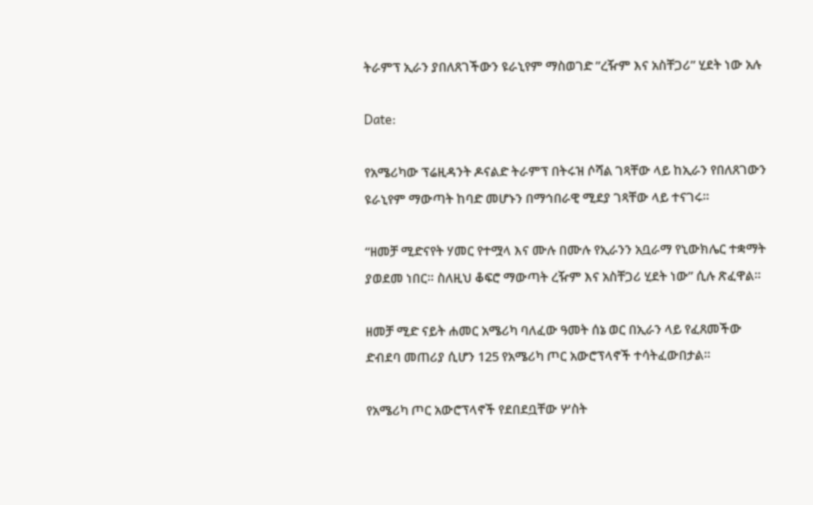ትራምፕ ኢራን ያበለጸገችውን ዩራኒየም ማስወገድ ”ረዥም እና አስቸጋሪ” ሂደት ነው አሉ

Date:

የአሜሪካው ፕሬዚዳንት ዶናልድ ትራምፕ በትሩዝ ሶሻል ገጻቸው ላይ ከኢራን የበለጸገውን ዩራኒየም ማውጣት ከባድ መሆኑን በማኅበራዊ ሚደያ ገጻቸው ላይ ተናገሩ።

“ዘመቻ ሚድናየት ሃመር የተሟላ እና ሙሉ በሙሉ የኢራንን አቧራማ የኒውክሌር ተቋማት ያወደመ ነበር። ስለዚህ ቆፍሮ ማውጣት ረዥም እና አስቸጋሪ ሂደት ነው” ሲሉ ጽፈዋል።

ዘመቻ ሚድ ናይት ሐመር አሜሪካ ባለፈው ዓመት ሰኔ ወር በኢራን ላይ የፈጸመችው ድብደባ መጠሪያ ሲሆን 125 የአሜሪካ ጦር አውሮፕላኖች ተሳትፈውበታል።

የአሜሪካ ጦር አውሮፕላኖች የደበደቧቸው ሦስት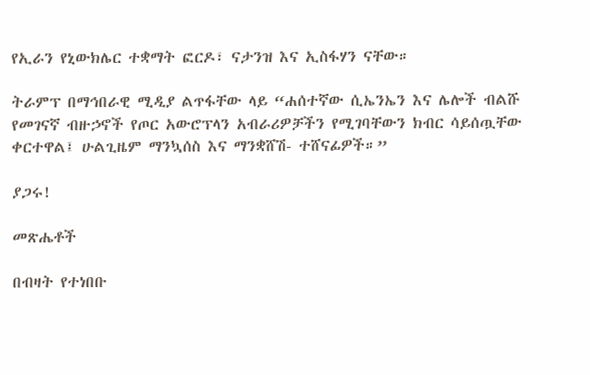የኢራን የኒውክሌር ተቋማት ፎርዶ፣ ናታንዝ እና ኢስፋሃን ናቸው።

ትራምፕ በማኅበራዊ ሚዲያ ልጥፋቸው ላይ “ሐሰተኛው ሲኤንኤን እና ሌሎች ብልሹ የመገናኛ ብዙኃኖች የጦር አውሮፕላን አብራሪዎቻችን የሚገባቸውን ክብር ሳይሰጧቸው ቀርተዋል፤ ሁልጊዜም ማንኳሰስ እና ማንቋሸሽ- ተሸናፊዎች።”

ያጋሩ!

መጽሔቶች

በብዛት የተነበቡ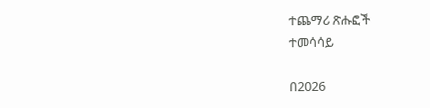ተጨማሪ ጽሑፎች
ተመሳሳይ

በ2026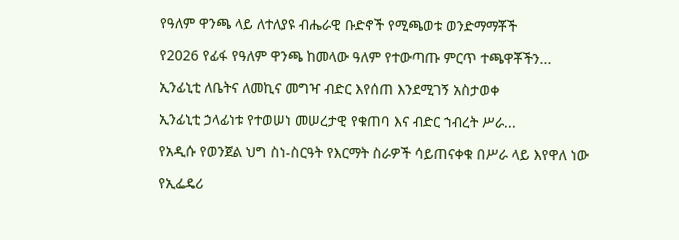የዓለም ዋንጫ ላይ ለተለያዩ ብሔራዊ ቡድኖች የሚጫወቱ ወንድማማቾች

የ2026 የፊፋ የዓለም ዋንጫ ከመላው ዓለም የተውጣጡ ምርጥ ተጫዋቾችን...

ኢንፊኒቲ ለቤትና ለመኪና መግዣ ብድር እየሰጠ እንደሚገኝ አስታወቀ

ኢንፊኒቲ ኃላፊነቱ የተወሠነ መሠረታዊ የቁጠባ እና ብድር ኀብረት ሥራ...

የአዲሱ የወንጀል ህግ ስነ-ስርዓት የእርማት ስራዎች ሳይጠናቀቁ በሥራ ላይ እየዋለ ነው

የኢፌዴሪ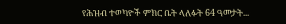የሕዝብ ተወካዮች ምክር ቤት ላለፉት 64 ዓመታት...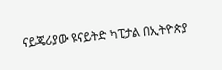ናይጄሪያው ዩናይትድ ካፒታል በኢትዮጵያ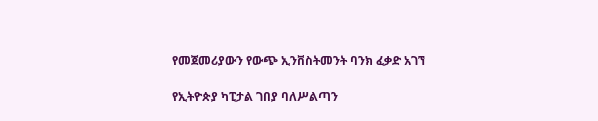የመጀመሪያውን የውጭ ኢንቨስትመንት ባንክ ፈቃድ አገኘ

የኢትዮጵያ ካፒታል ገበያ ባለሥልጣን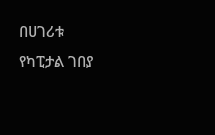በሀገሪቱ የካፒታል ገበያ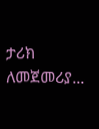ታሪክ ለመጀመሪያ...